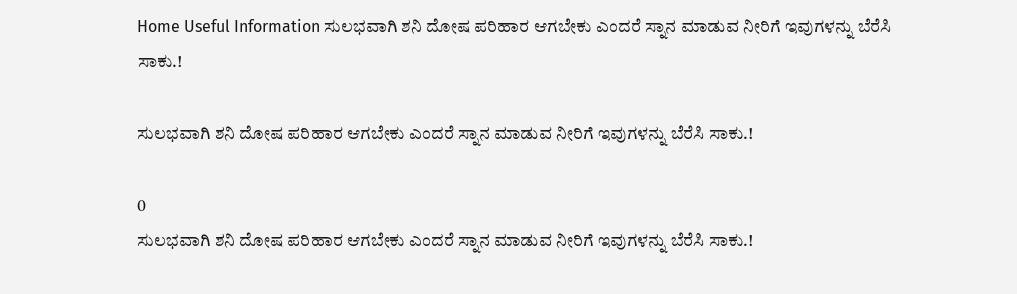Home Useful Information ಸುಲಭವಾಗಿ ಶನಿ ದೋಷ ಪರಿಹಾರ ಆಗಬೇಕು ಎಂದರೆ ಸ್ನಾನ ಮಾಡುವ ನೀರಿಗೆ ಇವುಗಳನ್ನು ಬೆರೆಸಿ ಸಾಕು.!

ಸುಲಭವಾಗಿ ಶನಿ ದೋಷ ಪರಿಹಾರ ಆಗಬೇಕು ಎಂದರೆ ಸ್ನಾನ ಮಾಡುವ ನೀರಿಗೆ ಇವುಗಳನ್ನು ಬೆರೆಸಿ ಸಾಕು.!

0
ಸುಲಭವಾಗಿ ಶನಿ ದೋಷ ಪರಿಹಾರ ಆಗಬೇಕು ಎಂದರೆ ಸ್ನಾನ ಮಾಡುವ ನೀರಿಗೆ ಇವುಗಳನ್ನು ಬೆರೆಸಿ ಸಾಕು.!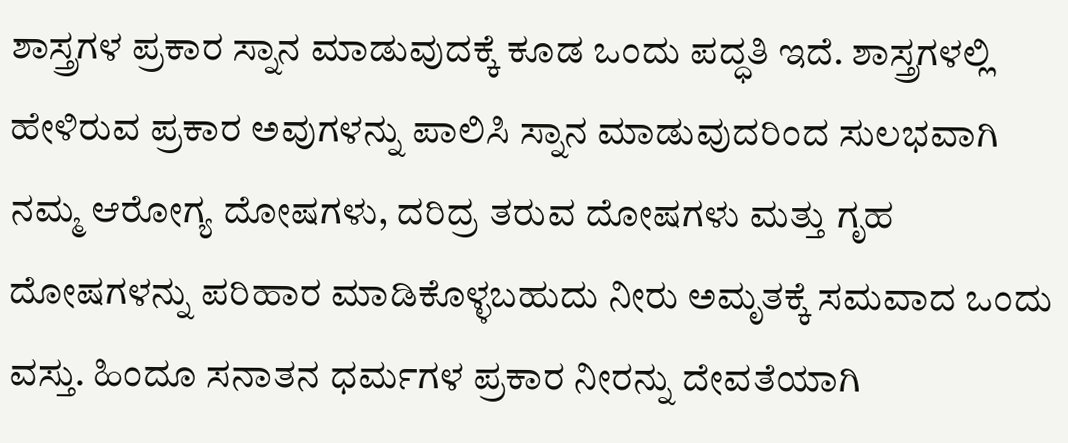ಶಾಸ್ತ್ರಗಳ ಪ್ರಕಾರ ಸ್ನಾನ ಮಾಡುವುದಕ್ಕೆ ಕೂಡ ಒಂದು ಪದ್ಧತಿ ಇದೆ. ಶಾಸ್ತ್ರಗಳಲ್ಲಿ ಹೇಳಿರುವ ಪ್ರಕಾರ ಅವುಗಳನ್ನು ಪಾಲಿಸಿ ಸ್ನಾನ ಮಾಡುವುದರಿಂದ ಸುಲಭವಾಗಿ ನಮ್ಮ ಆರೋಗ್ಯ ದೋಷಗಳು, ದರಿದ್ರ ತರುವ ದೋಷಗಳು ಮತ್ತು ಗೃಹ ದೋಷಗಳನ್ನು ಪರಿಹಾರ ಮಾಡಿಕೊಳ್ಳಬಹುದು ನೀರು ಅಮೃತಕ್ಕೆ ಸಮವಾದ ಒಂದು ವಸ್ತು. ಹಿಂದೂ ಸನಾತನ ಧರ್ಮಗಳ ಪ್ರಕಾರ ನೀರನ್ನು ದೇವತೆಯಾಗಿ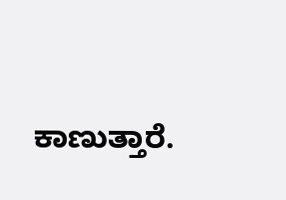ಕಾಣುತ್ತಾರೆ.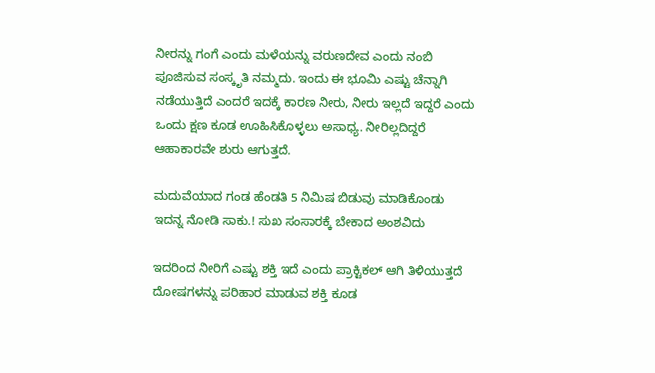ನೀರನ್ನು ಗಂಗೆ ಎಂದು ಮಳೆಯನ್ನು ವರುಣದೇವ ಎಂದು ನಂಬಿ ಪೂಜಿಸುವ ಸಂಸ್ಕೃತಿ ನಮ್ಮದು. ಇಂದು ಈ ಭೂಮಿ ಎಷ್ಟು ಚೆನ್ನಾಗಿ ನಡೆಯುತ್ತಿದೆ ಎಂದರೆ ಇದಕ್ಕೆ ಕಾರಣ ನೀರು, ನೀರು ಇಲ್ಲದೆ ಇದ್ದರೆ ಎಂದು ಒಂದು ಕ್ಷಣ ಕೂಡ ಊಹಿಸಿಕೊಳ್ಳಲು ಅಸಾಧ್ಯ. ನೀರಿಲ್ಲದಿದ್ದರೆ ಆಹಾಕಾರವೇ ಶುರು ಆಗುತ್ತದೆ.

ಮದುವೆಯಾದ ಗಂಡ ಹೆಂಡತಿ 5 ನಿಮಿಷ ಬಿಡುವು ಮಾಡಿಕೊಂಡು ಇದನ್ನ ನೋಡಿ ಸಾಕು.! ಸುಖ ಸಂಸಾರಕ್ಕೆ ಬೇಕಾದ ಅಂಶವಿದು

ಇದರಿಂದ ನೀರಿಗೆ ಎಷ್ಟು ಶಕ್ತಿ ಇದೆ ಎಂದು ಪ್ರಾಕ್ಟಿಕಲ್ ಆಗಿ ತಿಳಿಯುತ್ತದೆ ದೋಷಗಳನ್ನು ಪರಿಹಾರ ಮಾಡುವ ಶಕ್ತಿ ಕೂಡ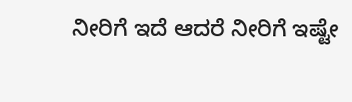ನೀರಿಗೆ ಇದೆ ಆದರೆ ನೀರಿಗೆ ಇಷ್ಟೇ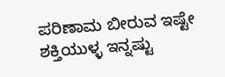ಪರಿಣಾಮ ಬೀರುವ ಇಷ್ಟೇ ಶಕ್ತಿಯುಳ್ಳ ಇನ್ನಷ್ಟು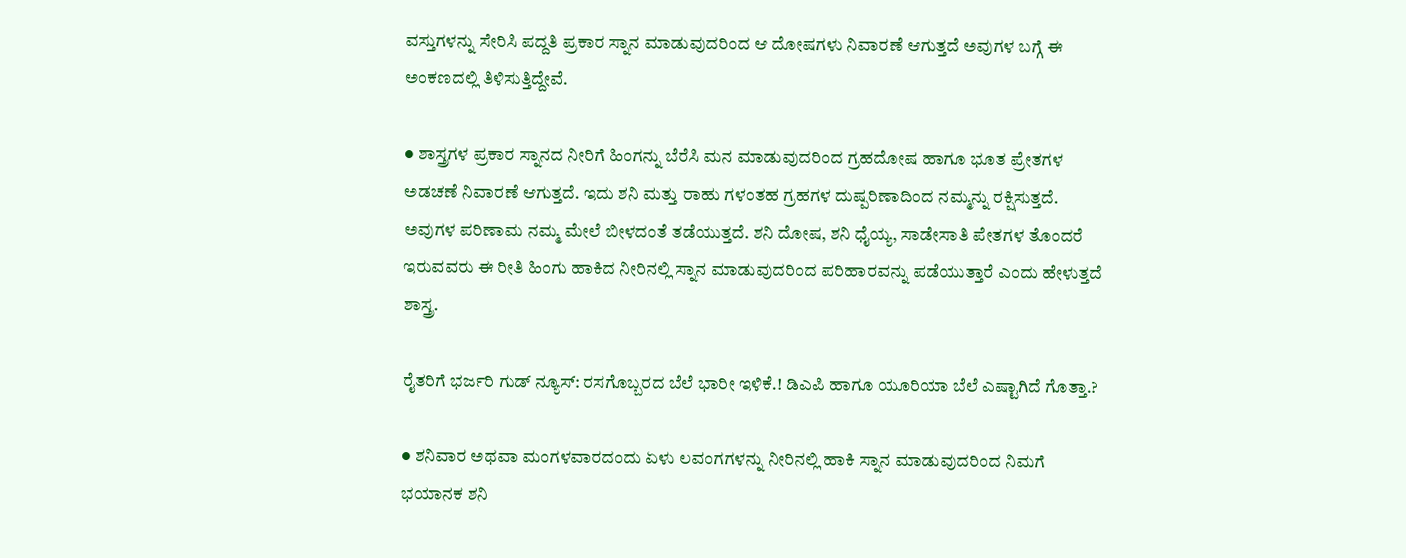ವಸ್ತುಗಳನ್ನು ಸೇರಿಸಿ ಪದ್ದತಿ ಪ್ರಕಾರ ಸ್ನಾನ ಮಾಡುವುದರಿಂದ ಆ ದೋಷಗಳು ನಿವಾರಣೆ ಆಗುತ್ತದೆ ಅವುಗಳ ಬಗ್ಗೆ ಈ ಅಂಕಣದಲ್ಲಿ ತಿಳಿಸುತ್ತಿದ್ದೇವೆ.

● ಶಾಸ್ತ್ರಗಳ ಪ್ರಕಾರ ಸ್ನಾನದ ನೀರಿಗೆ ಹಿಂಗನ್ನು ಬೆರೆಸಿ ಮನ ಮಾಡುವುದರಿಂದ ಗ್ರಹದೋಷ ಹಾಗೂ ಭೂತ ಪ್ರೇತಗಳ ಅಡಚಣೆ ನಿವಾರಣೆ ಆಗುತ್ತದೆ. ಇದು ಶನಿ ಮತ್ತು ರಾಹು ಗಳಂತಹ ಗ್ರಹಗಳ ದುಷ್ಪರಿಣಾದಿಂದ ನಮ್ಮನ್ನು ರಕ್ಷಿಸುತ್ತದೆ. ಅವುಗಳ ಪರಿಣಾಮ ನಮ್ಮ ಮೇಲೆ ಬೀಳದಂತೆ ತಡೆಯುತ್ತದೆ. ಶನಿ ದೋಷ, ಶನಿ ಧೈಯ್ಯ, ಸಾಡೇಸಾತಿ ಪೇತಗಳ ತೊಂದರೆ ಇರುವವರು ಈ ರೀತಿ ಹಿಂಗು ಹಾಕಿದ ನೀರಿನಲ್ಲಿ ಸ್ನಾನ ಮಾಡುವುದರಿಂದ ಪರಿಹಾರವನ್ನು ಪಡೆಯುತ್ತಾರೆ ಎಂದು ಹೇಳುತ್ತದೆ ಶಾಸ್ತ್ರ.

ರೈತರಿಗೆ ಭರ್ಜರಿ ಗುಡ್‌ ನ್ಯೂಸ್: ರಸಗೊಬ್ಬರದ ಬೆಲೆ ಭಾರೀ ಇಳಿಕೆ.! ಡಿಎಪಿ ಹಾಗೂ ಯೂರಿಯಾ ಬೆಲೆ ಎಷ್ಟಾಗಿದೆ ಗೊತ್ತಾ.?

● ಶನಿವಾರ ಅಥವಾ ಮಂಗಳವಾರದಂದು ಏಳು ಲವಂಗಗಳನ್ನು ನೀರಿನಲ್ಲಿ ಹಾಕಿ ಸ್ನಾನ ಮಾಡುವುದರಿಂದ ನಿಮಗೆ ಭಯಾನಕ ಶನಿ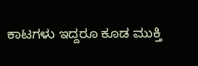ಕಾಟಗಳು ಇದ್ದರೂ ಕೂಡ ಮುಕ್ತಿ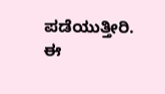ಪಡೆಯುತ್ತೀರಿ. ಈ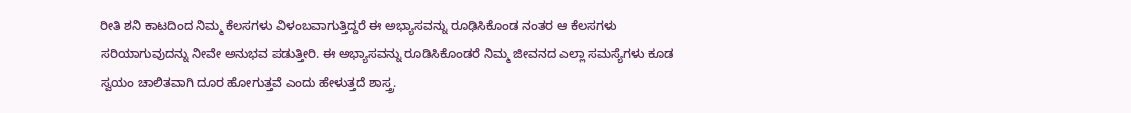ರೀತಿ ಶನಿ ಕಾಟದಿಂದ ನಿಮ್ಮ ಕೆಲಸಗಳು ವಿಳಂಬವಾಗುತ್ತಿದ್ದರೆ ಈ ಅಭ್ಯಾಸವನ್ನು ರೂಢಿಸಿಕೊಂಡ ನಂತರ ಆ ಕೆಲಸಗಳು ಸರಿಯಾಗುವುದನ್ನು ನೀವೇ ಅನುಭವ ಪಡುತ್ತೀರಿ. ಈ ಅಭ್ಯಾಸವನ್ನು ರೂಡಿಸಿಕೊಂಡರೆ ನಿಮ್ಮ ಜೀವನದ ಎಲ್ಲಾ ಸಮಸ್ಯೆಗಳು ಕೂಡ ಸ್ವಯಂ ಚಾಲಿತವಾಗಿ ದೂರ ಹೋಗುತ್ತವೆ ಎಂದು ಹೇಳುತ್ತದೆ ಶಾಸ್ತ್ರ.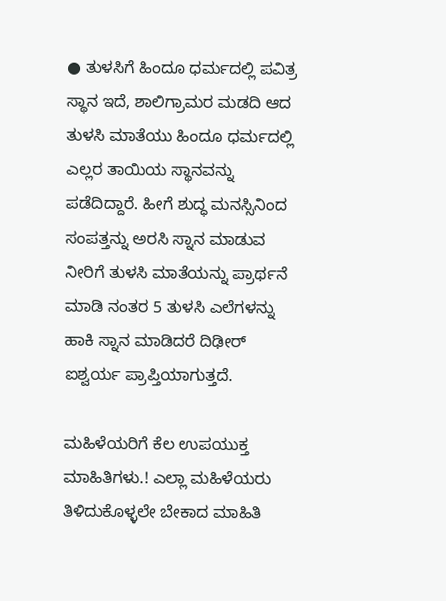● ತುಳಸಿಗೆ ಹಿಂದೂ ಧರ್ಮದಲ್ಲಿ ಪವಿತ್ರ ಸ್ಥಾನ ಇದೆ, ಶಾಲಿಗ್ರಾಮರ ಮಡದಿ ಆದ ತುಳಸಿ ಮಾತೆಯು ಹಿಂದೂ ಧರ್ಮದಲ್ಲಿ ಎಲ್ಲರ ತಾಯಿಯ ಸ್ಥಾನವನ್ನು ಪಡೆದಿದ್ದಾರೆ. ಹೀಗೆ ಶುದ್ಧ ಮನಸ್ಸಿನಿಂದ ಸಂಪತ್ತನ್ನು ಅರಸಿ ಸ್ನಾನ ಮಾಡುವ ನೀರಿಗೆ ತುಳಸಿ ಮಾತೆಯನ್ನು ಪ್ರಾರ್ಥನೆ ಮಾಡಿ ನಂತರ 5 ತುಳಸಿ ಎಲೆಗಳನ್ನು ಹಾಕಿ ಸ್ನಾನ ಮಾಡಿದರೆ ದಿಢೀರ್ ಐಶ್ವರ್ಯ ಪ್ರಾಪ್ತಿಯಾಗುತ್ತದೆ.

ಮಹಿಳೆಯರಿಗೆ ಕೆಲ ಉಪಯುಕ್ತ ಮಾಹಿತಿಗಳು.! ಎಲ್ಲಾ ಮಹಿಳೆಯರು ತಿಳಿದುಕೊಳ್ಳಲೇ ಬೇಕಾದ ಮಾಹಿತಿ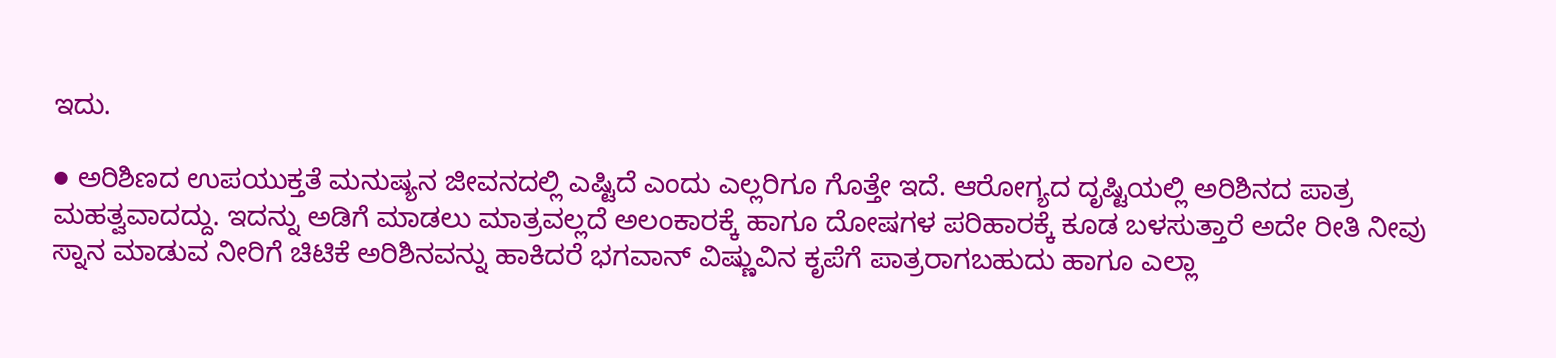ಇದು.

● ಅರಿಶಿಣದ ಉಪಯುಕ್ತತೆ ಮನುಷ್ಯನ ಜೀವನದಲ್ಲಿ ಎಷ್ಟಿದೆ ಎಂದು ಎಲ್ಲರಿಗೂ ಗೊತ್ತೇ ಇದೆ. ಆರೋಗ್ಯದ ದೃಷ್ಟಿಯಲ್ಲಿ ಅರಿಶಿನದ ಪಾತ್ರ ಮಹತ್ವವಾದದ್ದು. ಇದನ್ನು ಅಡಿಗೆ ಮಾಡಲು ಮಾತ್ರವಲ್ಲದೆ ಅಲಂಕಾರಕ್ಕೆ ಹಾಗೂ ದೋಷಗಳ ಪರಿಹಾರಕ್ಕೆ ಕೂಡ ಬಳಸುತ್ತಾರೆ ಅದೇ ರೀತಿ ನೀವು ಸ್ನಾನ ಮಾಡುವ ನೀರಿಗೆ ಚಿಟಿಕೆ ಅರಿಶಿನವನ್ನು ಹಾಕಿದರೆ ಭಗವಾನ್ ವಿಷ್ಣುವಿನ ಕೃಪೆಗೆ ಪಾತ್ರರಾಗಬಹುದು ಹಾಗೂ ಎಲ್ಲಾ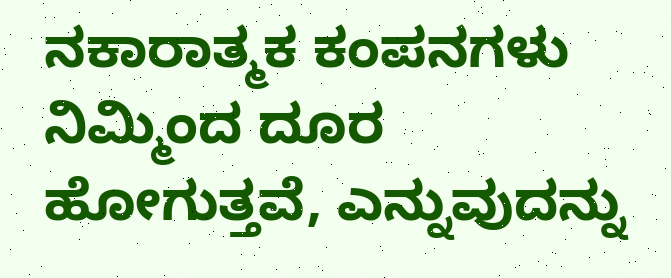ನಕಾರಾತ್ಮಕ ಕಂಪನಗಳು ನಿಮ್ಮಿಂದ ದೂರ ಹೋಗುತ್ತವೆ, ಎನ್ನುವುದನ್ನು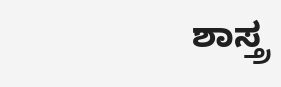ಶಾಸ್ತ್ರ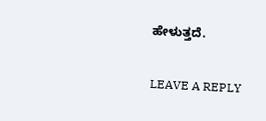ಹೇಳುತ್ತದೆ.

LEAVE A REPLY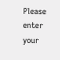Please enter your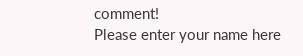comment!
Please enter your name here